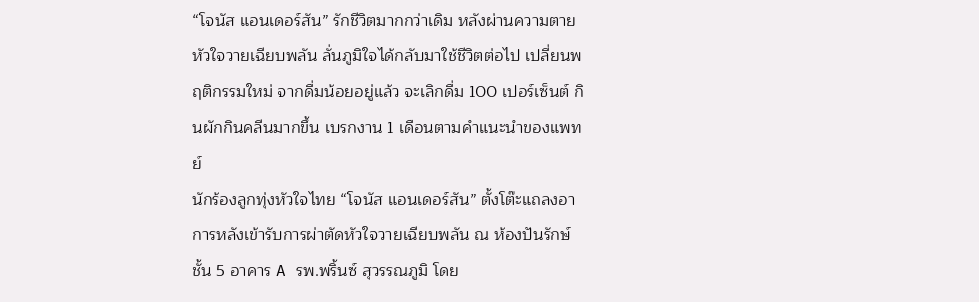“โจนัส แอนเดอร์สัน” รักชีวิตมากกว่าเดิม หลังผ่านความตาย หัวใจวายเฉียบพลัน ลั่นภูมิใจได้กลับมาใช้ชีวิตต่อไป เปลี่ยนพฤติกรรมใหม่ จากดื่มน้อยอยู่แล้ว จะเลิกดื่ม 100 เปอร์เซ็นต์ กินผักกินคลีนมากขึ้น เบรกงาน 1 เดือนตามคำแนะนำของแพทย์
นักร้องลูกทุ่งหัวใจไทย “โจนัส แอนเดอร์สัน” ตั้งโต๊ะแถลงอาการหลังเข้ารับการผ่าตัดหัวใจวายเฉียบพลัน ณ ห้องปันรักษ์ ชั้น 5 อาคาร A รพ.พริ้นซ์ สุวรรณภูมิ โดย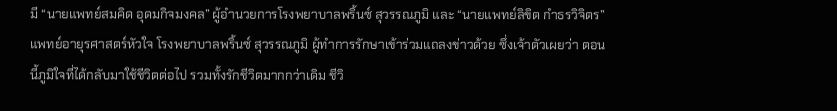มี “นายแพทย์สมคิด อุดมกิจมงคล” ผู้อำนวยการโรงพยาบาลพริ้นซ์ สุวรรณภูมิ และ “นายแพทย์ลิขิต กำธรวิจิตร” แพทย์อายุรศาสตร์หัวใจ โรงพยาบาลพริ้นซ์ สุวรรณภูมิ ผู้ทำการรักษาเข้าร่วมแถลงข่าวด้วย ซึ่งเจ้าตัวเผยว่า ตอนนี้ภูมิใจที่ได้กลับมาใช้ชีวิตต่อไป รวมทั้งรักชีวิตมากกว่าเดิม ชีวิ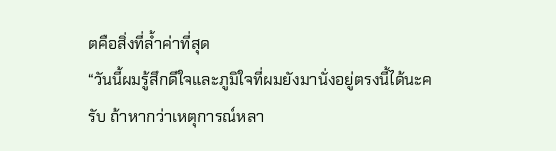ตคือสิ่งที่ล้ำค่าที่สุด
“วันนี้ผมรู้สึกดีใจและภูมิใจที่ผมยังมานั่งอยู่ตรงนี้ได้นะครับ ถ้าหากว่าเหตุการณ์หลา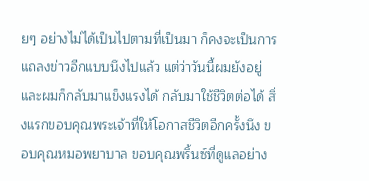ยๆ อย่างไม่ได้เป็นไปตามที่เป็นมา ก็คงจะเป็นการแถลงข่าวอีกแบบนึงไปแล้ว แต่ว่าวันนี้ผมยังอยู่และผมก็กลับมาแข็งแรงได้ กลับมาใช้ชีวิตต่อได้ สิ่งแรกขอบคุณพระเจ้าที่ให้โอกาสชีวิตอีกครั้งนึง ขอบคุณหมอพยาบาล ขอบคุณพริ้นซ์ที่ดูแลอย่าง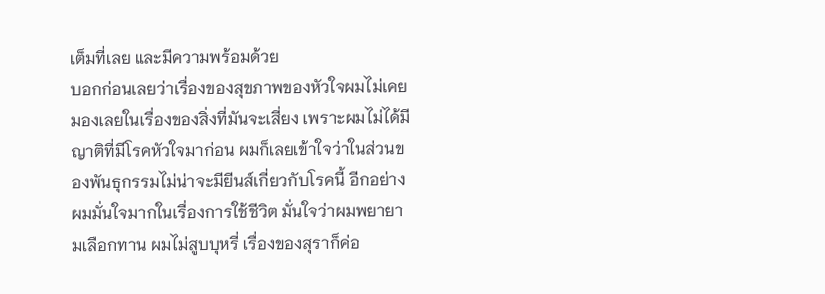เต็มที่เลย และมีความพร้อมด้วย
บอกก่อนเลยว่าเรื่องของสุขภาพของหัวใจผมไม่เคยมองเลยในเรื่องของสิ่งที่มันจะเสี่ยง เพราะผมไม่ได้มีญาติที่มีโรคหัวใจมาก่อน ผมก็เลยเข้าใจว่าในส่วนของพันธุกรรมไม่น่าจะมียีนส์เกี่ยวกับโรคนี้ อีกอย่างผมมั่นใจมากในเรื่องการใช้ชีวิต มั่นใจว่าผมพยายามเลือกทาน ผมไม่สูบบุหรี่ เรื่องของสุราก็ค่อ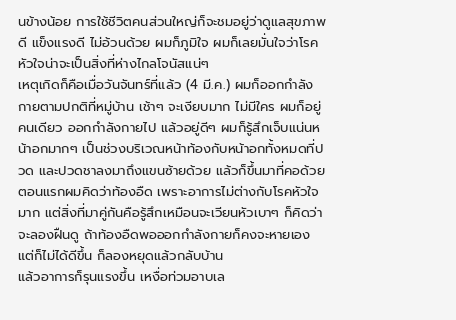นข้างน้อย การใช้ชีวิตคนส่วนใหญ่ก็จะชมอยู่ว่าดูแลสุขภาพดี แข็งแรงดี ไม่อ้วนด้วย ผมก็ภูมิใจ ผมก็เลยมั่นใจว่าโรคหัวใจน่าจะเป็นสิ่งที่ห่างไกลโจนัสแน่ๆ
เหตุเกิดก็คือเมื่อวันจันทร์ที่แล้ว (4 มี.ค.) ผมก็ออกกำลังกายตามปกติที่หมู่บ้าน เช้าๆ จะเงียบมาก ไม่มีใคร ผมก็อยู่คนเดียว ออกกำลังกายไป แล้วอยู่ดีๆ ผมก็รู้สึกเจ็บแน่นหน้าอกมากๆ เป็นช่วงบริเวณหน้าท้องกับหน้าอกทั้งหมดที่ปวด และปวดชาลงมาถึงแขนซ้ายด้วย แล้วก็ขึ้นมาที่คอด้วย ตอนแรกผมคิดว่าท้องอืด เพราะอาการไม่ต่างกับโรคหัวใจมาก แต่สิ่งที่มาคู่กันคือรู้สึกเหมือนจะเวียนหัวเบาๆ ก็คิดว่าจะลองฝืนดู ถ้าท้องอืดพอออกกำลังกายก็คงจะหายเอง แต่ก็ไม่ได้ดีขึ้น ก็ลองหยุดแล้วกลับบ้าน
แล้วอาการก็รุนแรงขึ้น เหงื่อท่วมอาบเล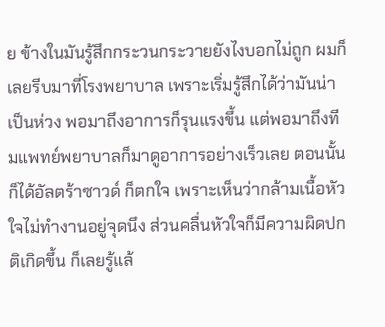ย ข้างในมันรู้สึกกระวนกระวายยังไงบอกไม่ถูก ผมก็เลยรีบมาที่โรงพยาบาล เพราะเริ่มรู้สึกได้ว่ามันน่าเป็นห่วง พอมาถึงอาการก็รุนแรงขึ้น แต่พอมาถึงทีมแพทย์พยาบาลก็มาดูอาการอย่างเร็วเลย ตอนนั้นก็ได้อัลตร้าซาวด์ ก็ตกใจ เพราะเห็นว่ากล้ามเนื้อหัวใจไม่ทำงานอยู่จุดนึง ส่วนคลื่นหัวใจก็มีความผิดปกติเกิดขึ้น ก็เลยรู้แล้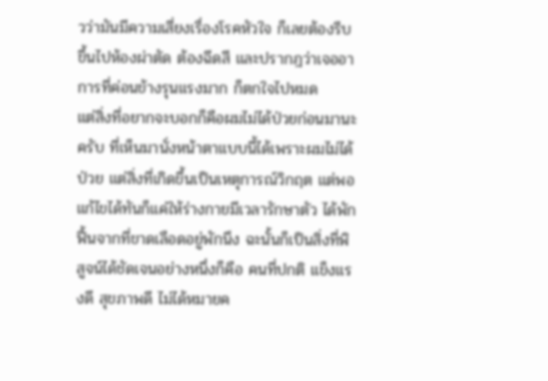วว่ามันมีความเสี่ยงเรื่องโรคหัวใจ ก็เลยต้องรีบขึ้นไปห้องผ่าตัด ต้องฉีดสี และปรากฎว่าเจออาการที่ค่อนข้างรุนแรงมาก ก็ตกใจไปหมด
แต่สิ่งที่อยากจะบอกก็คือผมไม่ได้ป่วยก่อนมานะครับ ที่เห็นมานั่งหน้าตาแบบนี้ได้เพราะผมไม่ได้ป่วย แต่สิ่งที่เกิดขึ้นเป็นเหตุการณ์วิกฤต แต่พอแก้ไขได้ทันก็แค่ให้ร่างกายมีเวลารักษาตัว ได้พักฟื้นจากที่ขาดเลือดอยู่พักนึง ฉะนั้นก็เป็นสิ่งที่พิสูจน์ได้ชัดเจนอย่างหนึ่งก็คือ คนที่ปกติ แข็งแรงดี สุขภาพดี ไม่ได้หมายค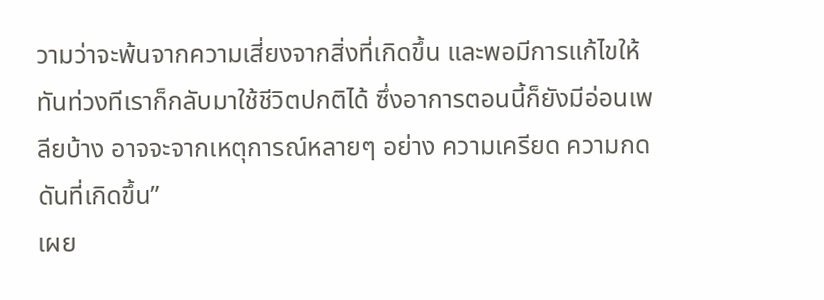วามว่าจะพ้นจากความเสี่ยงจากสิ่งที่เกิดขึ้น และพอมีการแก้ไขให้ทันท่วงทีเราก็กลับมาใช้ชีวิตปกติได้ ซึ่งอาการตอนนี้ก็ยังมีอ่อนเพลียบ้าง อาจจะจากเหตุการณ์หลายๆ อย่าง ความเครียด ความกดดันที่เกิดขึ้น”
เผย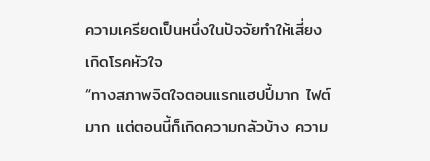ความเครียดเป็นหนึ่งในปัจจัยทำให้เสี่ยงเกิดโรคหัวใจ
“ทางสภาพจิตใจตอนแรกแฮปปี้มาก ไฟต์มาก แต่ตอนนี้ก็เกิดความกลัวบ้าง ความ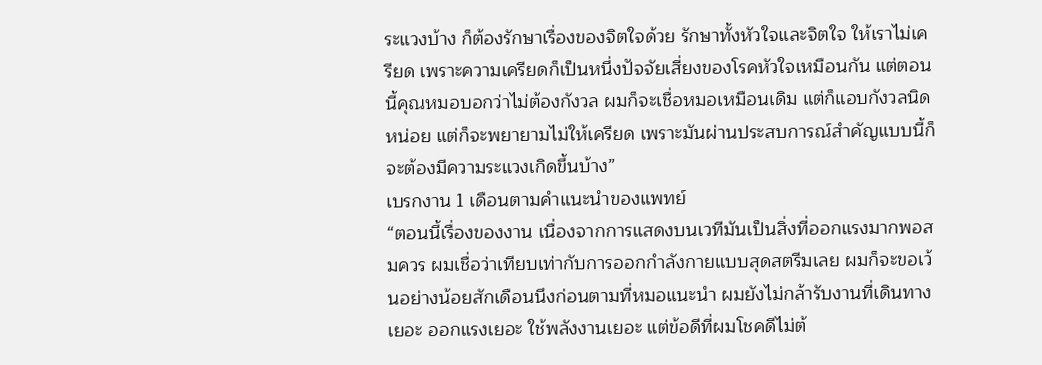ระแวงบ้าง ก็ต้องรักษาเรื่องของจิตใจด้วย รักษาทั้งหัวใจและจิตใจ ให้เราไม่เครียด เพราะความเครียดก็เป็นหนึ่งปัจจัยเสี่ยงของโรคหัวใจเหมือนกัน แต่ตอนนี้คุณหมอบอกว่าไม่ต้องกังวล ผมก็จะเชื่อหมอเหมือนเดิม แต่ก็แอบกังวลนิดหน่อย แต่ก็จะพยายามไม่ให้เครียด เพราะมันผ่านประสบการณ์สำคัญแบบนี้ก็จะต้องมีความระแวงเกิดขึ้นบ้าง”
เบรกงาน 1 เดือนตามคำแนะนำของแพทย์
“ตอนนี้เรื่องของงาน เนื่องจากการแสดงบนเวทีมันเป็นสิ่งที่ออกแรงมากพอสมควร ผมเชื่อว่าเทียบเท่ากับการออกกำลังกายแบบสุดสตรีมเลย ผมก็จะขอเว้นอย่างน้อยสักเดือนนึงก่อนตามที่หมอแนะนำ ผมยังไม่กล้ารับงานที่เดินทางเยอะ ออกแรงเยอะ ใช้พลังงานเยอะ แต่ข้อดีที่ผมโชคดีไม่ต้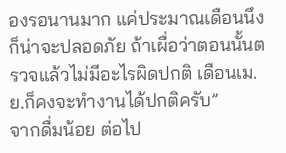องรอนานมาก แค่ประมาณเดือนนึงก็น่าจะปลอดภัย ถ้าเผื่อว่าตอนนั้นตรวจแล้วไม่มีอะไรผิดปกติ เดือนเม.ย.ก็คงจะทำงานได้ปกติครับ”
จากดื่มน้อย ต่อไป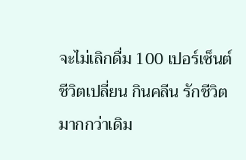จะไม่เลิกดื่ม 100 เปอร์เซ็นต์ ชีวิตเปลี่ยน กินคลีน รักชีวิตมากกว่าเดิม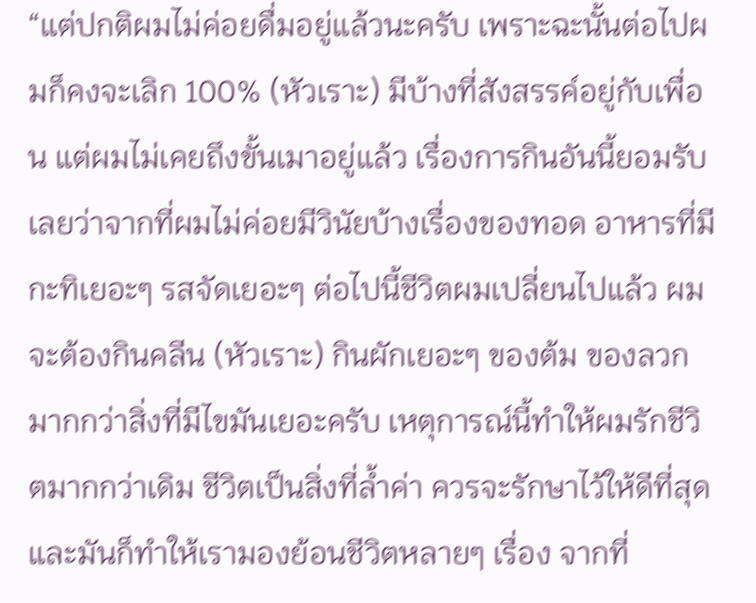“แต่ปกติผมไม่ค่อยดื่มอยู่แล้วนะครับ เพราะฉะนั้นต่อไปผมก็คงจะเลิก 100% (หัวเราะ) มีบ้างที่สังสรรค์อยู่กับเพื่อน แต่ผมไม่เคยถึงขั้นเมาอยู่แล้ว เรื่องการกินอันนี้ยอมรับเลยว่าจากที่ผมไม่ค่อยมีวินัยบ้างเรื่องของทอด อาหารที่มีกะทิเยอะๆ รสจัดเยอะๆ ต่อไปนี้ชีวิตผมเปลี่ยนไปแล้ว ผมจะต้องกินคลีน (หัวเราะ) กินผักเยอะๆ ของต้ม ของลวกมากกว่าสิ่งที่มีไขมันเยอะครับ เหตุการณ์นี้ทำให้ผมรักชีวิตมากกว่าเดิม ชีวิตเป็นสิ่งที่ล้ำค่า ควรจะรักษาไว้ให้ดีที่สุด และมันก็ทำให้เรามองย้อนชีวิตหลายๆ เรื่อง จากที่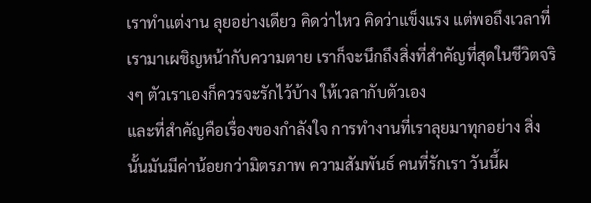เราทำแต่งาน ลุยอย่างเดียว คิดว่าไหว คิดว่าแข็งแรง แต่พอถึงเวลาที่เรามาเผชิญหน้ากับความตาย เราก็จะนึกถึงสิ่งที่สำคัญที่สุดในชีวิตจริงๆ ตัวเราเองก็ควรจะรักไว้บ้าง ให้เวลากับตัวเอง
และที่สำคัญคือเรื่องของกำลังใจ การทำงานที่เราลุยมาทุกอย่าง สิ่งนั้นมันมีค่าน้อยกว่ามิตรภาพ ความสัมพันธ์ คนที่รักเรา วันนี้ผ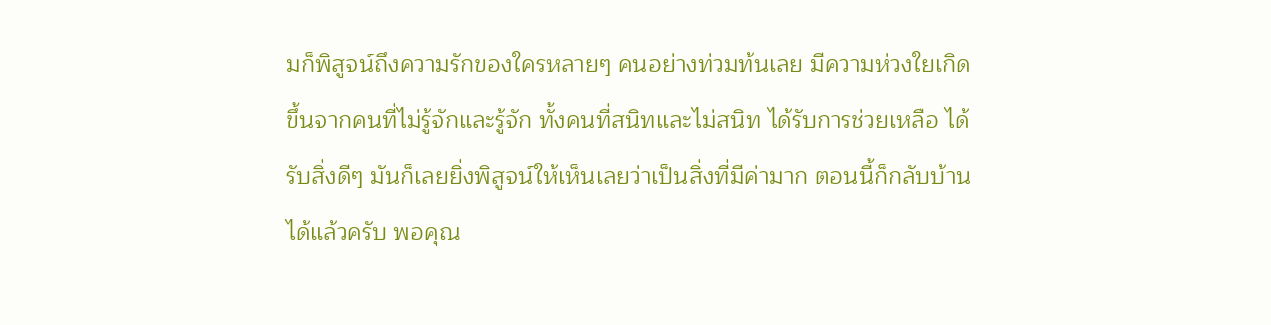มก็พิสูจน์ถึงความรักของใครหลายๆ คนอย่างท่วมท้นเลย มีความห่วงใยเกิดขึ้นจากคนที่ไม่รู้จักและรู้จัก ทั้งคนที่สนิทและไม่สนิท ได้รับการช่วยเหลือ ได้รับสิ่งดีๆ มันก็เลยยิ่งพิสูจน์ให้เห็นเลยว่าเป็นสิ่งที่มีค่ามาก ตอนนี้ก็กลับบ้านได้แล้วครับ พอคุณ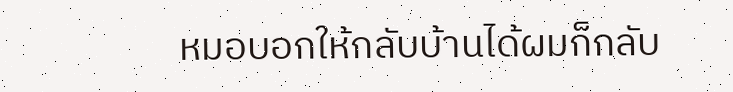หมอบอกให้กลับบ้านได้ผมก็กลับ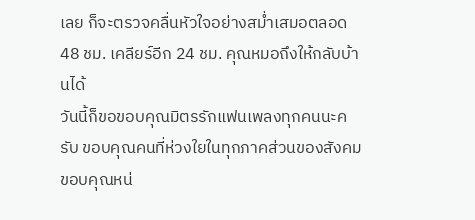เลย ก็จะตรวจคลื่นหัวใจอย่างสม่ำเสมอตลอด 48 ชม. เคลียร์อีก 24 ชม. คุณหมอถึงให้กลับบ้านได้
วันนี้ก็ขอขอบคุณมิตรรักแฟนเพลงทุกคนนะครับ ขอบคุณคนที่ห่วงใยในทุกภาคส่วนของสังคม ขอบคุณหน่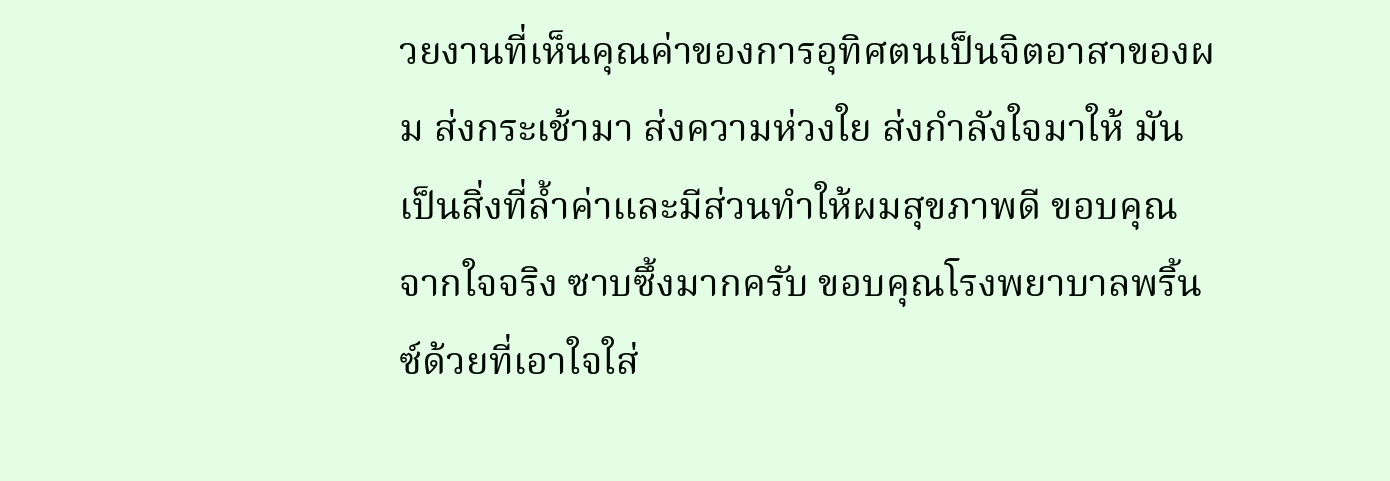วยงานที่เห็นคุณค่าของการอุทิศตนเป็นจิตอาสาของผม ส่งกระเช้ามา ส่งความห่วงใย ส่งกำลังใจมาให้ มันเป็นสิ่งที่ล้ำค่าและมีส่วนทำให้ผมสุขภาพดี ขอบคุณจากใจจริง ซาบซึ้งมากครับ ขอบคุณโรงพยาบาลพริ้นซ์ด้วยที่เอาใจใส่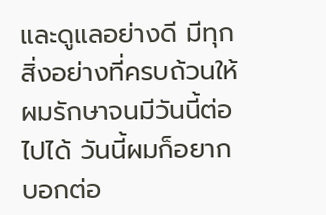และดูแลอย่างดี มีทุกสิ่งอย่างที่ครบถ้วนให้ผมรักษาจนมีวันนี้ต่อไปได้ วันนี้ผมก็อยากบอกต่อ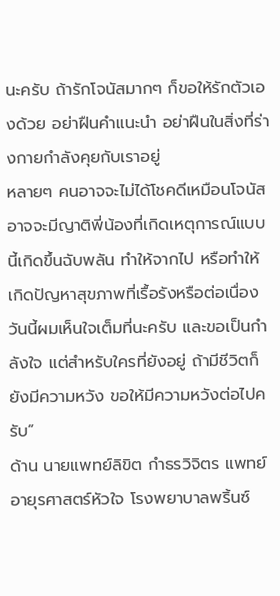นะครับ ถ้ารักโจนัสมากๆ ก็ขอให้รักตัวเองด้วย อย่าฝืนคำแนะนำ อย่าฝืนในสิ่งที่ร่างกายกำลังคุยกับเราอยู่
หลายๆ คนอาจจะไม่ได้โชคดีเหมือนโจนัส อาจจะมีญาติพี่น้องที่เกิดเหตุการณ์แบบนี้เกิดขึ้นฉับพลัน ทำให้จากไป หรือทำให้เกิดปัญหาสุขภาพที่เรื้อรังหรือต่อเนื่อง วันนี้ผมเห็นใจเต็มที่นะครับ และขอเป็นกำลังใจ แต่สำหรับใครที่ยังอยู่ ถ้ามีชีวิตก็ยังมีความหวัง ขอให้มีความหวังต่อไปครับ”
ด้าน นายแพทย์ลิขิต กำธรวิจิตร แพทย์อายุรศาสตร์หัวใจ โรงพยาบาลพริ้นซ์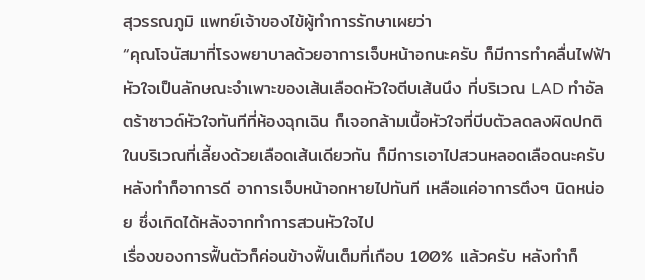สุวรรณภูมิ แพทย์เจ้าของไข้ผู้ทำการรักษาเผยว่า
“คุณโจนัสมาที่โรงพยาบาลด้วยอาการเจ็บหน้าอกนะครับ ก็มีการทำคลื่นไฟฟ้าหัวใจเป็นลักษณะจำเพาะของเส้นเลือดหัวใจตีบเส้นนึง ที่บริเวณ LAD ทำอัลตร้าซาวด์หัวใจทันทีที่ห้องฉุกเฉิน ก็เจอกล้ามเนื้อหัวใจที่บีบตัวลดลงผิดปกติในบริเวณที่เลี้ยงด้วยเลือดเส้นเดียวกัน ก็มีการเอาไปสวนหลอดเลือดนะครับ หลังทำก็อาการดี อาการเจ็บหน้าอกหายไปทันที เหลือแค่อาการตึงๆ นิดหน่อย ซึ่งเกิดได้หลังจากทำการสวนหัวใจไป
เรื่องของการฟื้นตัวก็ค่อนข้างฟื้นเต็มที่เกือบ 100% แล้วครับ หลังทำก็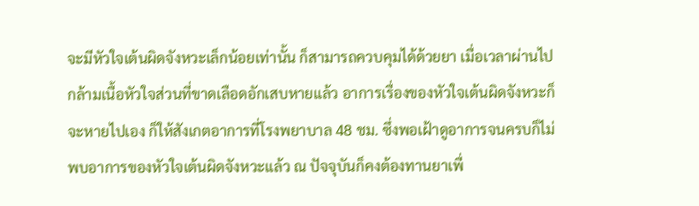จะมีหัวใจเต้นผิดจังหวะเล็กน้อยเท่านั้น ก็สามารถควบคุมได้ด้วยยา เมื่อเวลาผ่านไป กล้ามเนื้อหัวใจส่วนที่ขาดเลือดอักเสบหายแล้ว อาการเรื่องของหัวใจเต้นผิดจังหวะก็จะหายไปเอง ก็ให้สังเกตอาการที่โรงพยาบาล 48 ชม. ซึ่งพอเฝ้าดูอาการจนครบก็ไม่พบอาการของหัวใจเต้นผิดจังหวะแล้ว ณ ปัจจุบันก็คงต้องทานยาเพื่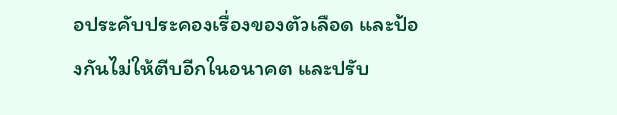อประคับประคองเรื่องของตัวเลือด และป้องกันไม่ให้ตีบอีกในอนาคต และปรับ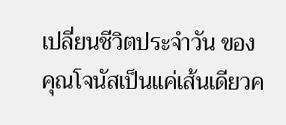เปลี่ยนชีวิตประจำวัน ของคุณโจนัสเป็นแค่เส้นเดียวค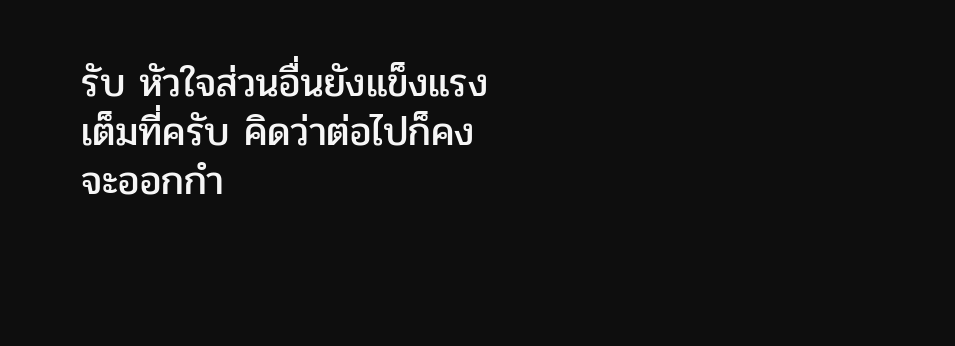รับ หัวใจส่วนอื่นยังแข็งแรงเต็มที่ครับ คิดว่าต่อไปก็คงจะออกกำ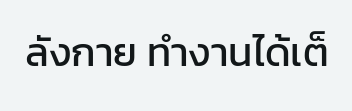ลังกาย ทำงานได้เต็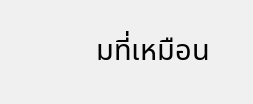มที่เหมือน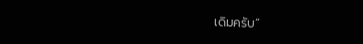เดิมครับ”